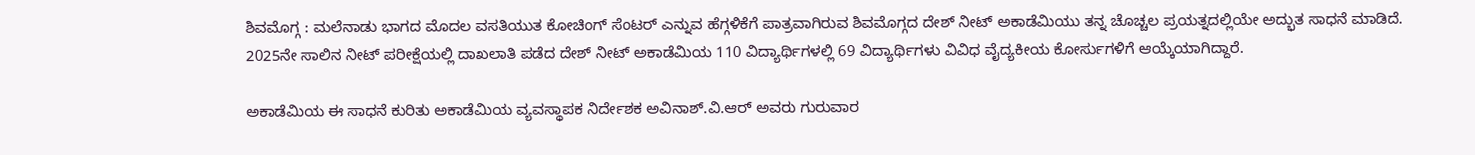ಶಿವಮೊಗ್ಗ : ಮಲೆನಾಡು ಭಾಗದ ಮೊದಲ ವಸತಿಯುತ ಕೋಚಿಂಗ್ ಸೆಂಟರ್ ಎನ್ನುವ ಹೆಗ್ಗಳಿಕೆಗೆ ಪಾತ್ರವಾಗಿರುವ ಶಿವಮೊಗ್ಗದ ದೇಶ್ ನೀಟ್ ಅಕಾಡೆಮಿಯು ತನ್ನ ಚೊಚ್ಚಲ ಪ್ರಯತ್ನದಲ್ಲಿಯೇ ಅದ್ಭುತ ಸಾಧನೆ ಮಾಡಿದೆ. 2025ನೇ ಸಾಲಿನ ನೀಟ್ ಪರೀಕ್ಷೆಯಲ್ಲಿ ದಾಖಲಾತಿ ಪಡೆದ ದೇಶ್ ನೀಟ್ ಅಕಾಡೆಮಿಯ 110 ವಿದ್ಯಾರ್ಥಿಗಳಲ್ಲಿ 69 ವಿದ್ಯಾರ್ಥಿಗಳು ವಿವಿಧ ವೈದ್ಯಕೀಯ ಕೋರ್ಸುಗಳಿಗೆ ಆಯ್ಕೆಯಾಗಿದ್ದಾರೆ.

ಅಕಾಡೆಮಿಯ ಈ ಸಾಧನೆ ಕುರಿತು ಅಕಾಡೆಮಿಯ ವ್ಯವಸ್ಥಾಪಕ ನಿರ್ದೇಶಕ ಅವಿನಾಶ್.ವಿ.ಆರ್ ಅವರು ಗುರುವಾರ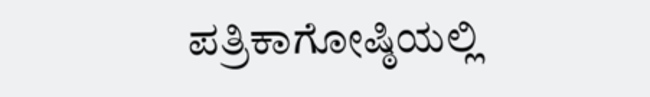ಪತ್ರಿಕಾಗೋಷ್ಠಿಯಲ್ಲಿ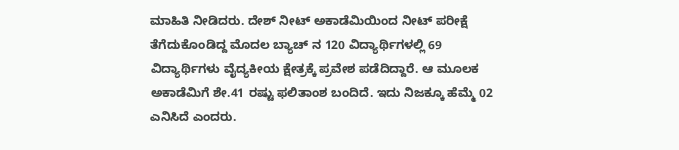ಮಾಹಿತಿ ನೀಡಿದರು. ದೇಶ್ ನೀಟ್ ಅಕಾಡೆಮಿಯಿಂದ ನೀಟ್ ಪರೀಕ್ಷೆ ತೆಗೆದುಕೊಂಡಿದ್ದ ಮೊದಲ ಬ್ಯಾಚ್ ನ 120 ವಿದ್ಯಾರ್ಥಿಗಳಲ್ಲಿ 69 ವಿದ್ಯಾರ್ಥಿಗಳು ವೈದ್ಯಕೀಯ ಕ್ಷೇತ್ರಕ್ಕೆ ಪ್ರವೇಶ ಪಡೆದಿದ್ದಾರೆ. ಆ ಮೂಲಕ ಅಕಾಡೆಮಿಗೆ ಶೇ.41 ರಷ್ಟು ಫಲಿತಾಂಶ ಬಂದಿದೆ. ಇದು ನಿಜಕ್ಕೂ ಹೆಮ್ಮೆ 02 ಎನಿಸಿದೆ ಎಂದರು.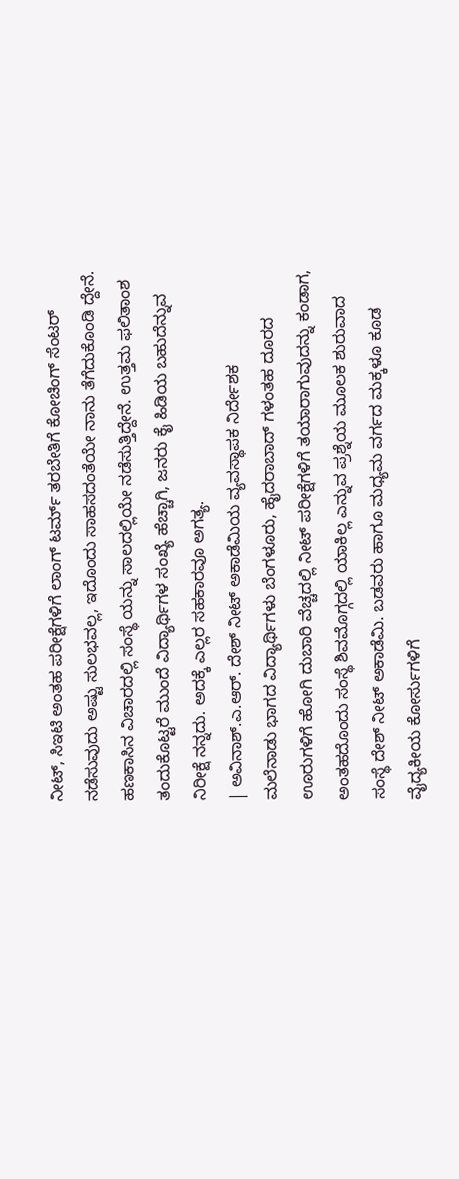ನೀಟ್, ಸಿಇಟಿ ಅಂತಹ ಪರೀಕ್ಷೆಗಳಿಗೆ ಲಾಂಗ್ ಟರ್ಮ್ ತರಬೇತಿಗೆ ಕೋಚಿಂಗ್ ಸೆಂಟರ್ ನಡೆಸುವುದು ಅಷ್ಟು ಸುಲಭವಲ್ಲ, ಇದೊಂದು ಸಾಹಸದಂತೆಯೇ ನಾನು ತೆಗೆದುಕೊಂಡಿ ದ್ದೇನೆ. ಹಣಕಾಸಿನ ವಿಚಾರದಲ್ಲಿ ಸಂಸ್ಥೆ ಯನ್ನು ಸಾಲದಲ್ಲಿಯೇ ನಡೆಸುತ್ತಿದ್ದೇನೆ. ಉತ್ತಮ ಫಲಿತಾಂಶ ತಂದುಕೊಟ್ಟರೆ ಮುಂದೆ ವಿದ್ಯಾರ್ಥಿಗಳ ಸಂಖ್ಯೆ ಹೆಚ್ಚಾಗಿ, ಜನರು ಕೈ ಹಿಡಿಯ ಬಹುದೆನ್ನುವ ನಿರೀಕ್ಷೆ ನನ್ನದು. ಅದಕ್ಕೆ ಎಲ್ಲರ ಸಹಕಾರವೂ ಅಗತ್ಯ.
| ಅವಿನಾಶ್.ಎ.ಆರ್. ದೇಶ್ ನೀಟ್ ಅಕಾಡೆಮಿಯ ವ್ಯವಸ್ಥಾಪಕ ನಿರ್ದೇಶಕ
ಮಲೆನಾಡು ಭಾಗದ ವಿದ್ಯಾರ್ಥಿಗಳು ಬೆಂಗಳೂರು, ಹೈದರಾಬಾದ್ ಗಳಂತಹ ದೂರದ ಊರುಗಳಿಗೆ ಹೋಗಿ ದುಬಾರಿ ವೆಚ್ಚದಲ್ಲಿ ನೀಟ್ ಪರೀಕ್ಷೆಗಳಿಗೆ ತಯಾರಾಗುವುದನ್ನು ಕಂಡಾಗ, ಅಂತಹದೊಂದು ಸಂಸ್ಥೆ ಶಿವಮೊಗ್ಗದಲ್ಲಿ ಯಾಕಿಲ್ಲ ಎನ್ನುವ ಪ್ರಶ್ನೆಯ ಮೂಲಕ ಶುರುವಾದ ಸಂಸ್ಥೆ ದೇಶ್ ನೀಟ್ ಅಕಾಡೆಮಿ. ಬಡವರು ಹಾಗೂ ಮಧ್ಯಮ ವರ್ಗದ ಮಕ್ಕಳೂ ಕೂಡ ವೈದ್ಯಕೀಯ ಕೋರ್ಸುಗಳಿಗೆ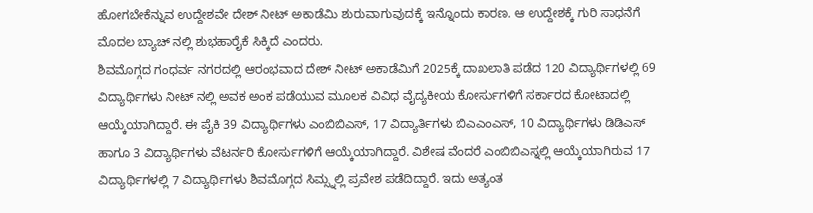ಹೋಗಬೇಕೆನ್ನುವ ಉದ್ದೇಶವೇ ದೇಶ್ ನೀಟ್ ಅಕಾಡೆಮಿ ಶುರುವಾಗುವುದಕ್ಕೆ ಇನ್ನೊಂದು ಕಾರಣ. ಆ ಉದ್ದೇಶಕ್ಕೆ ಗುರಿ ಸಾಧನೆಗೆ ಮೊದಲ ಬ್ಯಾಚ್ ನಲ್ಲಿ ಶುಭಹಾರೈಕೆ ಸಿಕ್ಕಿದೆ ಎಂದರು.
ಶಿವಮೊಗ್ಗದ ಗಂಧರ್ವ ನಗರದಲ್ಲಿ ಆರಂಭವಾದ ದೇಶ್ ನೀಟ್ ಅಕಾಡೆಮಿಗೆ 2025ಕ್ಕೆ ದಾಖಲಾತಿ ಪಡೆದ 120 ವಿದ್ಯಾರ್ಥಿಗಳಲ್ಲಿ 69 ವಿದ್ಯಾರ್ಥಿಗಳು ನೀಟ್ ನಲ್ಲಿ ಅವಕ ಅಂಕ ಪಡೆಯುವ ಮೂಲಕ ವಿವಿಧ ವೈದ್ಯಕೀಯ ಕೋರ್ಸುಗಳಿಗೆ ಸರ್ಕಾರದ ಕೋಟಾದಲ್ಲಿ ಆಯ್ಕೆಯಾಗಿದ್ದಾರೆ. ಈ ಪೈಕಿ 39 ವಿದ್ಯಾರ್ಥಿಗಳು ಎಂಬಿಬಿಎಸ್, 17 ವಿದ್ಯಾರ್ತಿಗಳು ಬಿಎಎಂಎಸ್, 10 ವಿದ್ಯಾರ್ಥಿಗಳು ಡಿಡಿಎಸ್ ಹಾಗೂ 3 ವಿದ್ಯಾರ್ಥಿಗಳು ವೆಟರ್ನರಿ ಕೋರ್ಸುಗಳಿಗೆ ಆಯ್ಕೆಯಾಗಿದ್ದಾರೆ. ವಿಶೇಷ ವೆಂದರೆ ಎಂಬಿಬಿಎಸ್ನಲ್ಲಿ ಆಯ್ಕೆಯಾಗಿರುವ 17 ವಿದ್ಯಾರ್ಥಿಗಳಲ್ಲಿ 7 ವಿದ್ಯಾರ್ಥಿಗಳು ಶಿವಮೊಗ್ಗದ ಸಿಮ್ಸ್ನಲ್ಲಿ ಪ್ರವೇಶ ಪಡೆದಿದ್ದಾರೆ. ಇದು ಅತ್ಯಂತ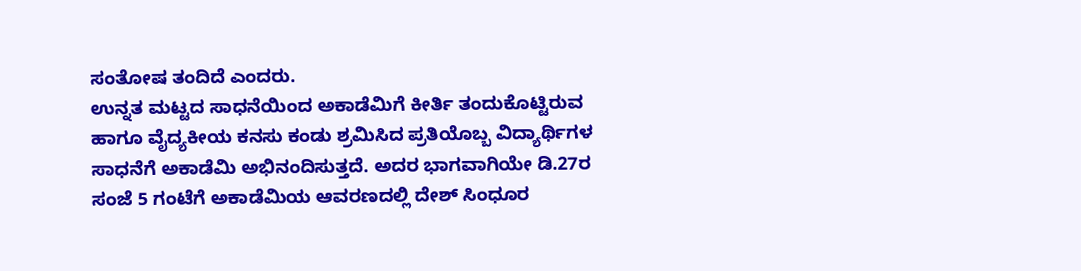ಸಂತೋಷ ತಂದಿದೆ ಎಂದರು.
ಉನ್ನತ ಮಟ್ಟದ ಸಾಧನೆಯಿಂದ ಅಕಾಡೆಮಿಗೆ ಕೀರ್ತಿ ತಂದುಕೊಟ್ಟಿರುವ ಹಾಗೂ ವೈದ್ಯಕೀಯ ಕನಸು ಕಂಡು ಶ್ರಮಿಸಿದ ಪ್ರತಿಯೊಬ್ಬ ವಿದ್ಯಾರ್ಥಿಗಳ ಸಾಧನೆಗೆ ಅಕಾಡೆಮಿ ಅಭಿನಂದಿಸುತ್ತದೆ. ಅದರ ಭಾಗವಾಗಿಯೇ ಡಿ.27ರ ಸಂಜೆ 5 ಗಂಟೆಗೆ ಅಕಾಡೆಮಿಯ ಆವರಣದಲ್ಲಿ ದೇಶ್ ಸಿಂಧೂರ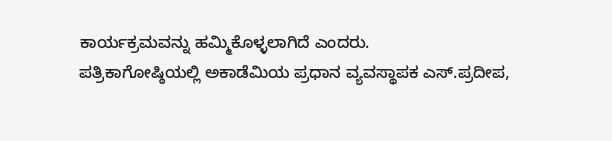ಕಾರ್ಯಕ್ರಮವನ್ನು ಹಮ್ಮಿಕೊಳ್ಳಲಾಗಿದೆ ಎಂದರು.
ಪತ್ರಿಕಾಗೋಷ್ಠಿಯಲ್ಲಿ ಅಕಾಡೆಮಿಯ ಪ್ರಧಾನ ವ್ಯವಸ್ಥಾಪಕ ಎಸ್.ಪ್ರದೀಪ,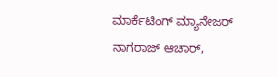ಮಾರ್ಕೆಟಿಂಗ್ ಮ್ಯಾನೇಜರ್ ನಾಗರಾಜ್ ಆಚಾರ್,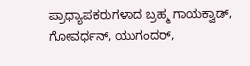ಪ್ರಾಧ್ಯಾಪಕರುಗಳಾದ ಬ್ರಹ್ಮ ಗಾಯಕ್ವಾಡ್, ಗೋವರ್ಧನ್, ಯುಗಂದರ್,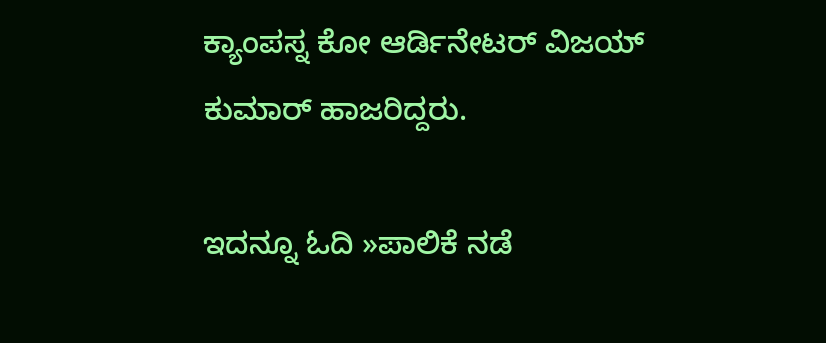ಕ್ಯಾಂಪಸ್ನ ಕೋ ಆರ್ಡಿನೇಟರ್ ವಿಜಯ್ ಕುಮಾರ್ ಹಾಜರಿದ್ದರು.

ಇದನ್ನೂ ಓದಿ »ಪಾಲಿಕೆ ನಡೆ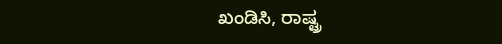ಖಂಡಿಸಿ, ರಾಷ್ಟ್ರ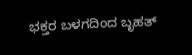ಭಕ್ತರ ಬಳಗದಿಂದ ಬೃಹತ್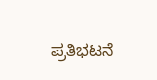ಪ್ರತಿಭಟನೆ